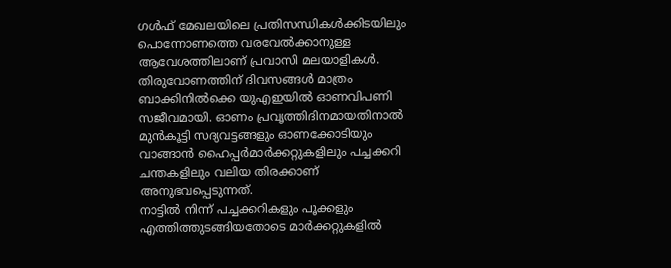ഗൾഫ് മേഖലയിലെ പ്രതിസന്ധികൾക്കിടയിലും പൊന്നോണത്തെ വരവേൽക്കാനുള്ള ആവേശത്തിലാണ് പ്രവാസി മലയാളികൾ. തിരുവോണത്തിന് ദിവസങ്ങൾ മാത്രം ബാക്കിനിൽക്കെ യുഎഇയിൽ ഓണവിപണി സജീവമായി. ഓണം പ്രവൃത്തിദിനമായതിനാൽ മുൻകൂട്ടി സദ്യവട്ടങ്ങളും ഓണക്കോടിയും വാങ്ങാൻ ഹൈപ്പർമാർക്കറ്റുകളിലും പച്ചക്കറി ചന്തകളിലും വലിയ തിരക്കാണ് അനുഭവപ്പെടുന്നത്.
നാട്ടിൽ നിന്ന് പച്ചക്കറികളും പൂക്കളും എത്തിത്തുടങ്ങിയതോടെ മാർക്കറ്റുകളിൽ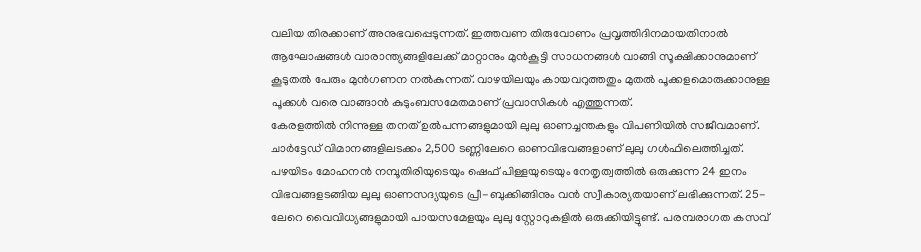വലിയ തിരക്കാണ് അനുഭവപ്പെടുന്നത്. ഇത്തവണ തിരുവോണം പ്രവൃത്തിദിനമായതിനാൽ ആഘോഷങ്ങൾ വാരാന്ത്യങ്ങളിലേക്ക് മാറ്റാനും മുൻകൂട്ടി സാധനങ്ങൾ വാങ്ങി സൂക്ഷിക്കാനുമാണ് കൂടുതൽ പേരും മുൻഗണന നൽകുന്നത്. വാഴയിലയും കായവറുത്തതും മുതൽ പൂക്കളമൊരുക്കാനുള്ള പൂക്കൾ വരെ വാങ്ങാൻ കുടുംബസമേതമാണ് പ്രവാസികൾ എത്തുന്നത്.
കേരളത്തിൽ നിന്നുള്ള തനത് ഉൽപന്നങ്ങളുമായി ലുലു ഓണച്ചന്തകളും വിപണിയിൽ സജീവമാണ്. ചാർട്ടേഡ് വിമാനങ്ങളിലടക്കം 2,500 ടണ്ണിലേറെ ഓണവിഭവങ്ങളാണ് ലുലു ഗൾഫിലെത്തിച്ചത്. പഴയിടം മോഹനൻ നമ്പൂതിരിയുടെയും ഷെഫ് പിള്ളയുടെയും നേതൃത്വത്തിൽ ഒരുക്കുന്ന 24 ഇനം വിഭവങ്ങളടങ്ങിയ ലുലു ഓണസദ്യയുടെ പ്രീ-ബുക്കിങ്ങിനും വൻ സ്വീകാര്യതയാണ് ലഭിക്കുന്നത്. 25-ലേറെ വൈവിധ്യങ്ങളുമായി പായസമേളയും ലുലു സ്റ്റോറുകളിൽ ഒരുക്കിയിട്ടുണ്ട്. പരമ്പരാഗത കസവ്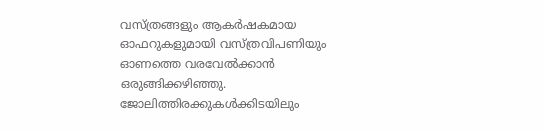വസ്ത്രങ്ങളും ആകർഷകമായ ഓഫറുകളുമായി വസ്ത്രവിപണിയും ഓണത്തെ വരവേൽക്കാൻ ഒരുങ്ങിക്കഴിഞ്ഞു. ജോലിത്തിരക്കുകൾക്കിടയിലും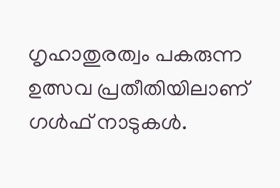ഗൃഹാതുരത്വം പകരുന്ന ഉത്സവ പ്രതീതിയിലാണ് ഗൾഫ് നാടുകൾ.